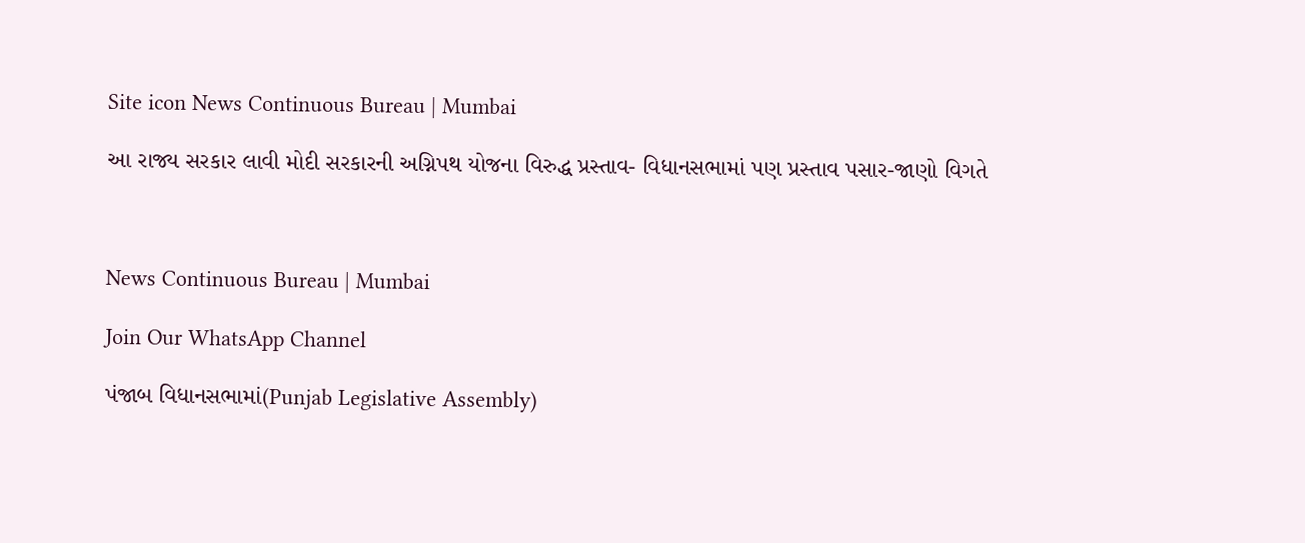Site icon News Continuous Bureau | Mumbai

આ રાજ્ય સરકાર લાવી મોદી સરકારની અગ્નિપથ યોજના વિરુદ્ધ પ્રસ્તાવ- વિધાનસભામાં પણ પ્રસ્તાવ પસાર-જાણો વિગતે



News Continuous Bureau | Mumbai

Join Our WhatsApp Channel

પંજાબ વિધાનસભામાં(Punjab Legislative Assembly)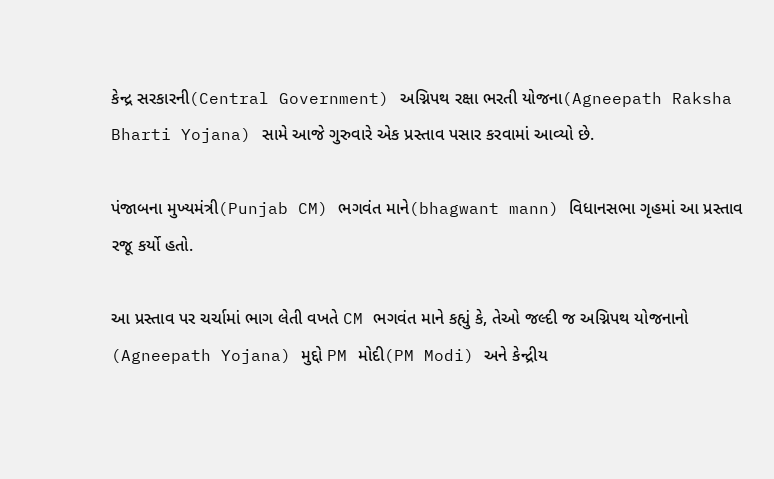કેન્દ્ર સરકારની(Central Government) અગ્નિપથ રક્ષા ભરતી યોજના(Agneepath Raksha Bharti Yojana) સામે આજે ગુરુવારે એક પ્રસ્તાવ પસાર કરવામાં આવ્યો છે.

પંજાબના મુખ્યમંત્રી(Punjab CM) ભગવંત માને(bhagwant mann) વિધાનસભા ગૃહમાં આ પ્રસ્તાવ રજૂ કર્યો હતો.

આ પ્રસ્તાવ પર ચર્ચામાં ભાગ લેતી વખતે CM ભગવંત માને કહ્યું કે, તેઓ જલ્દી જ અગ્નિપથ યોજનાનો (Agneepath Yojana) મુદ્દો PM મોદી(PM Modi) અને કેન્દ્રીય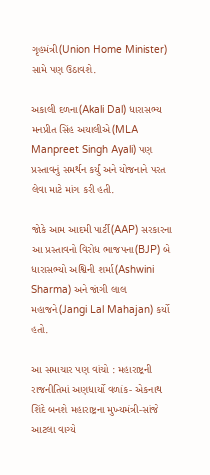ગૃહમંત્રી(Union Home Minister) સામે પણ ઉઠાવશે.

અકાલી દળના(Akali Dal) ધારાસભ્ય મનપ્રીત સિંહ અયાલીએ(MLA Manpreet Singh Ayali) પણ પ્રસ્તાવનું સમર્થન કર્યું અને યોજનાને પરત લેવા માટે માંગ કરી હતી.

જોકે આમ આદમી પાર્ટી(AAP) સરકારના આ પ્રસ્તાવનો વિરોધ ભાજપના(BJP) બે ધારાસભ્યો અશ્વિની શર્મા(Ashwini Sharma) અને જાંગી લાલ મહાજને(Jangi Lal Mahajan) કર્યો હતો.

આ સમાચાર પણ વાંચો : મહારાષ્ટ્રની રાજનીતિમાં અણધાર્યો વળાંક- એકનાથ શિંદે બનશે મહારાષ્ટ્રના મુખ્યમંત્રી-સાંજે આટલા વાગ્યે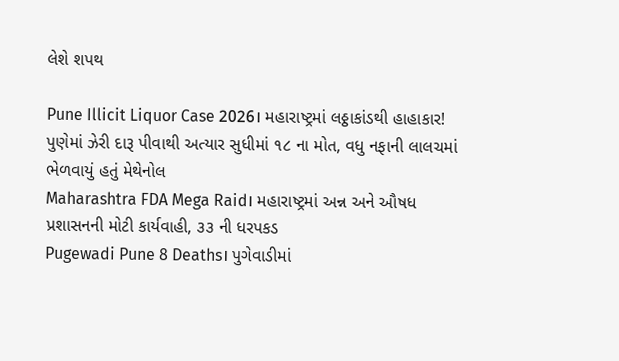લેશે શપથ

Pune Illicit Liquor Case 2026। મહારાષ્ટ્રમાં લઠ્ઠાકાંડથી હાહાકાર! પુણેમાં ઝેરી દારૂ પીવાથી અત્યાર સુધીમાં ૧૮ ના મોત, વધુ નફાની લાલચમાં ભેળવાયું હતું મેથેનોલ
Maharashtra FDA Mega Raid। મહારાષ્ટ્રમાં અન્ન અને ઔષધ પ્રશાસનની મોટી કાર્યવાહી, ૩૩ ની ધરપકડ
Pugewadi Pune 8 Deaths। પુગેવાડીમાં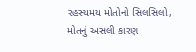રહસ્યમય મોતોનો સિલસિલો, મોતનું અસલી કારણ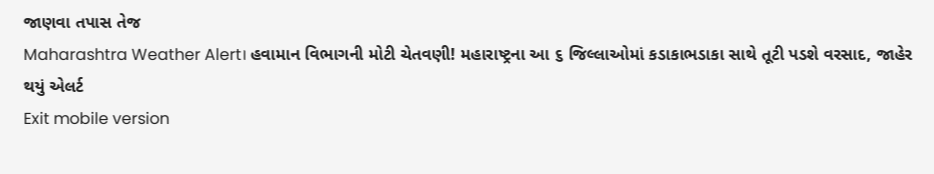જાણવા તપાસ તેજ
Maharashtra Weather Alert। હવામાન વિભાગની મોટી ચેતવણી! મહારાષ્ટ્રના આ ૬ જિલ્લાઓમાં કડાકાભડાકા સાથે તૂટી પડશે વરસાદ, જાહેર થયું એલર્ટ
Exit mobile version